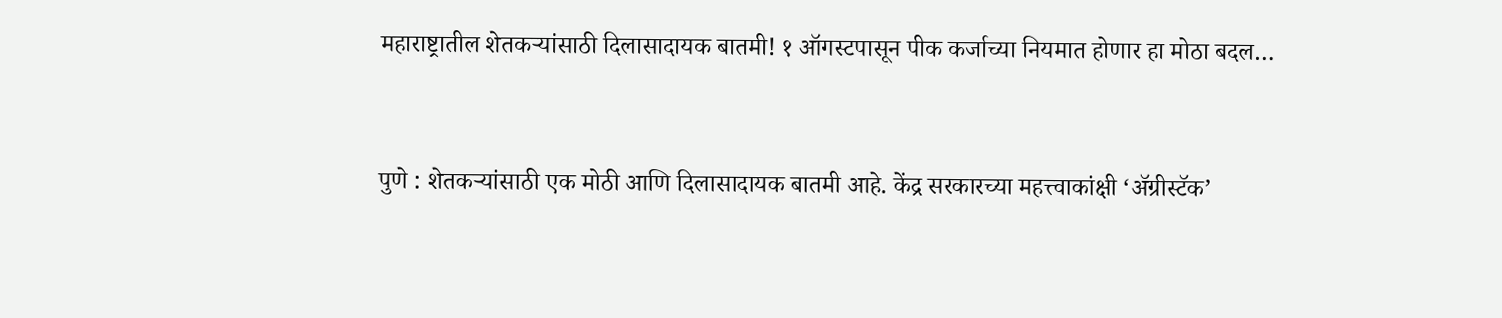महाराष्ट्रातील शेतकऱ्यांसाठी दिलासादायक बातमी! १ ऑगस्टपासून पीक कर्जाच्या नियमात होणार हा मोठा बदल…


पुणे : शेतकऱ्यांसाठी एक मोठी आणि दिलासादायक बातमी आहे. केंद्र सरकारच्या महत्त्वाकांक्षी ‘अ‍ॅग्रीस्टॅक’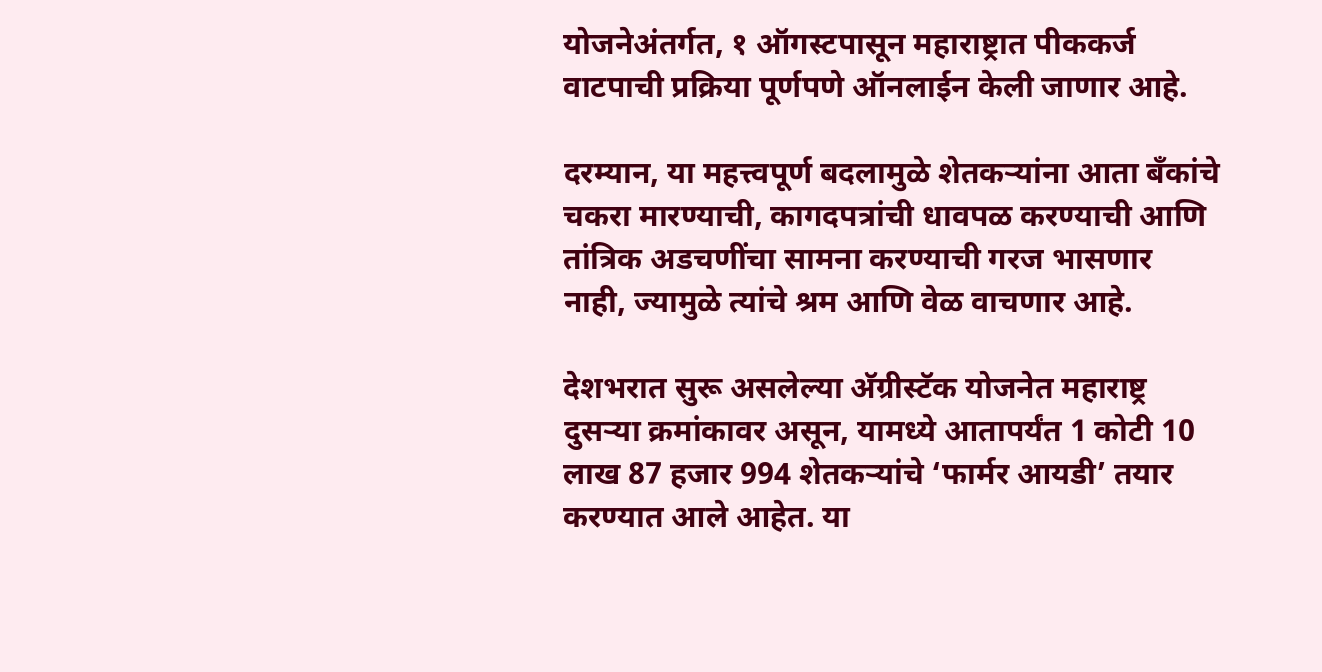योजनेअंतर्गत, १ ऑगस्टपासून महाराष्ट्रात पीककर्ज वाटपाची प्रक्रिया पूर्णपणे ऑनलाईन केली जाणार आहे.

दरम्यान, या महत्त्वपूर्ण बदलामुळे शेतकऱ्यांना आता बँकांचे चकरा मारण्याची, कागदपत्रांची धावपळ करण्याची आणि तांत्रिक अडचणींचा सामना करण्याची गरज भासणार नाही, ज्यामुळे त्यांचे श्रम आणि वेळ वाचणार आहे.

देशभरात सुरू असलेल्या अ‍ॅग्रीस्टॅक योजनेत महाराष्ट्र दुसऱ्या क्रमांकावर असून, यामध्ये आतापर्यंत 1 कोटी 10 लाख 87 हजार 994 शेतकऱ्यांचे ‘फार्मर आयडी’ तयार करण्यात आले आहेत. या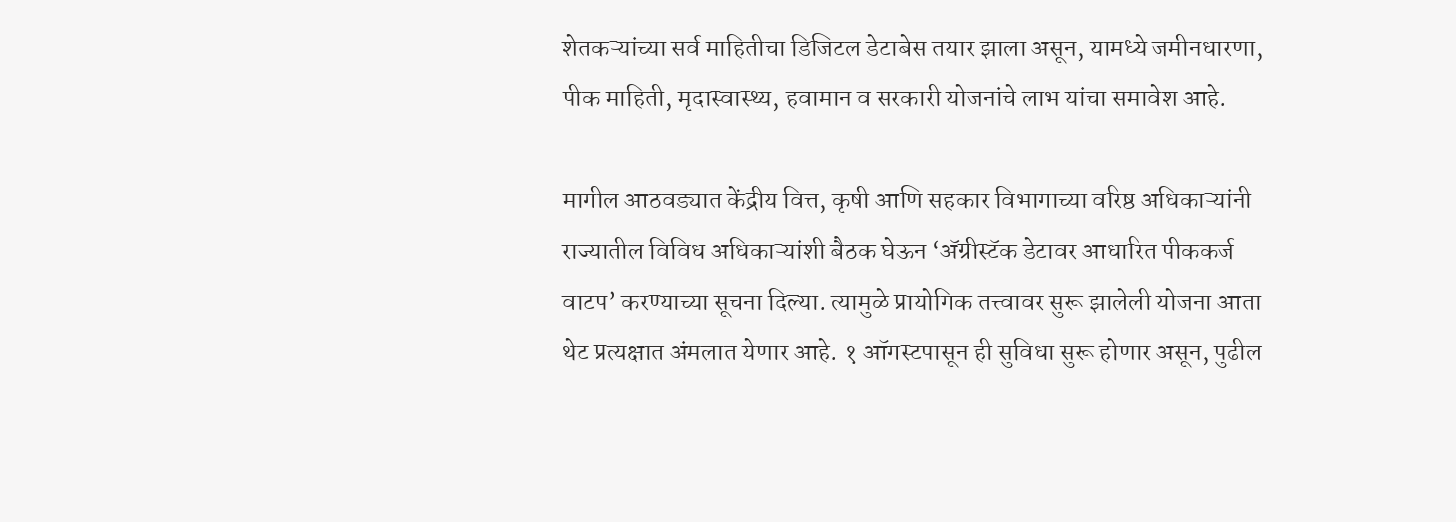शेतकऱ्यांच्या सर्व माहितीचा डिजिटल डेटाबेस तयार झाला असून, यामध्ये जमीनधारणा, पीक माहिती, मृदास्वास्थ्य, हवामान व सरकारी योजनांचे लाभ यांचा समावेश आहे.

मागील आठवड्यात केंद्रीय वित्त, कृषी आणि सहकार विभागाच्या वरिष्ठ अधिकाऱ्यांनी राज्यातील विविध अधिकाऱ्यांशी बैठक घेऊन ‘अ‍ॅग्रीस्टॅक डेटावर आधारित पीककर्ज वाटप’ करण्याच्या सूचना दिल्या. त्यामुळे प्रायोगिक तत्त्वावर सुरू झालेली योजना आता थेट प्रत्यक्षात अंमलात येणार आहे. १ ऑगस्टपासून ही सुविधा सुरू होणार असून, पुढील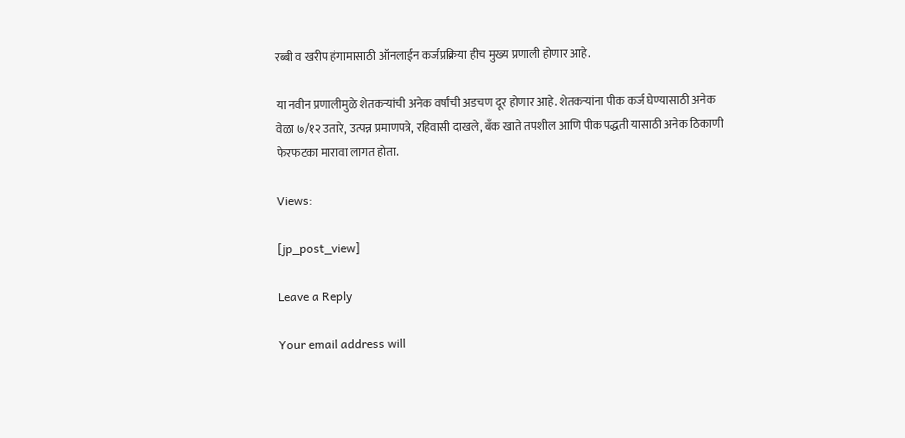रब्बी व खरीप हंगामासाठी ऑनलाईन कर्जप्रक्रिया हीच मुख्य प्रणाली होणार आहे.

या नवीन प्रणालीमुळे शेतकऱ्यांची अनेक वर्षांची अडचण दूर होणार आहे. शेतकऱ्यांना पीक कर्ज घेण्यासाठी अनेक वेळा ७/१२ उतारे, उत्पन्न प्रमाणपत्रे, रहिवासी दाखले, बँक खाते तपशील आणि पीक पद्धती यासाठी अनेक ठिकाणी फेरफटका मारावा लागत होता.

Views:

[jp_post_view]

Leave a Reply

Your email address will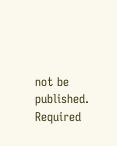not be published. Required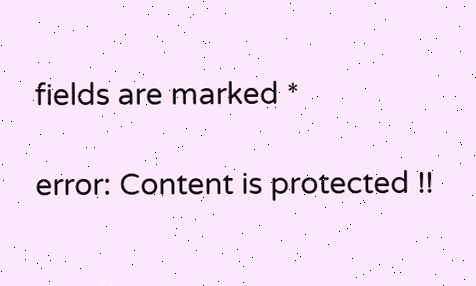fields are marked *

error: Content is protected !!